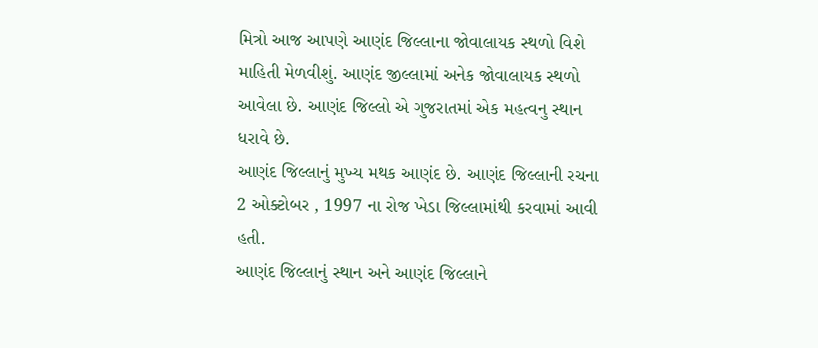મિત્રો આજ આપણે આણંદ જિલ્લાના જોવાલાયક સ્થળો વિશે માહિતી મેળવીશું. આણંદ જીલ્લામાં અનેક જોવાલાયક સ્થળો આવેલા છે. આણંદ જિલ્લો એ ગુજરાતમાં એક મહત્વનુ સ્થાન ધરાવે છે.
આણંદ જિલ્લાનું મુખ્ય મથક આણંદ છે. આણંદ જિલ્લાની રચના 2 ઓક્ટોબર , 1997 ના રોજ ખેડા જિલ્લામાંથી કરવામાં આવી હતી.
આણંદ જિલ્લાનું સ્થાન અને આણંદ જિલ્લાને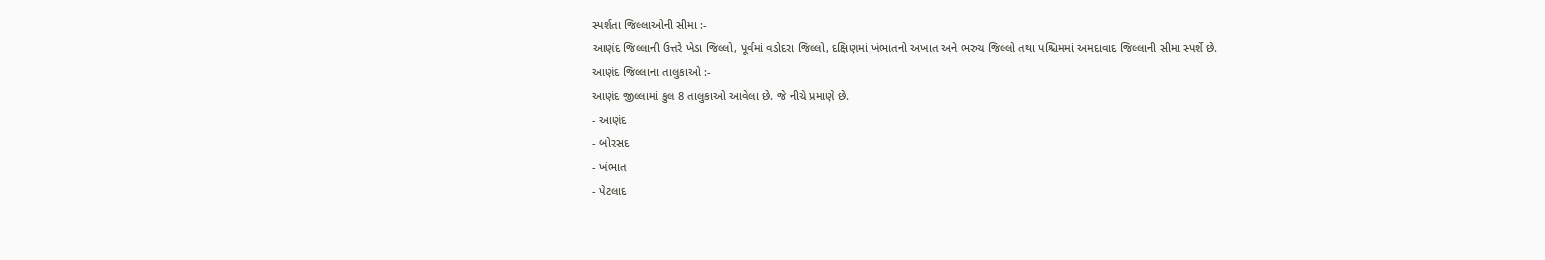સ્પર્શતા જિલ્લાઓની સીમા :-
આણંદ જિલ્લાની ઉત્તરે ખેડા જિલ્લો, પૂર્વમાં વડોદરા જિલ્લો, દક્ષિણમાં ખંભાતનો અખાત અને ભરુચ જિલ્લો તથા પશ્ચિમમાં અમદાવાદ જિલ્લાની સીમા સ્પર્શે છે.
આણંદ જિલ્લાના તાલુકાઓ :-
આણંદ જીલ્લામાં કુલ 8 તાલુકાઓ આવેલા છે. જે નીચે પ્રમાણે છે.
- આણંદ
- બોરસદ
- ખંભાત
- પેટલાદ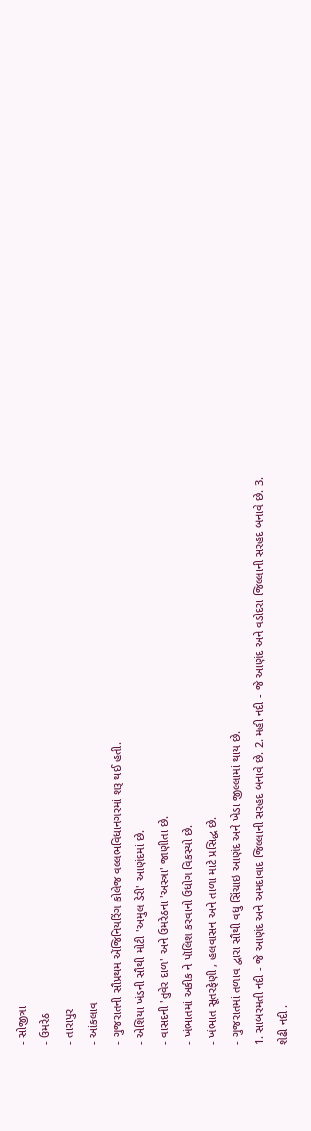- સોજીત્રા
- ઉમરેઠ
- તારાપુર
- આંકલાવ
- ગુજરાતની સૌપ્રથમ એંજિનિયરિંગ કોલેજ વલ્લભવિધાનગરમાં શરૂ થઈ હતી.
- એશિયા ખંડની સૌથી મોટી 'અમુલ ડેરી' આણંદમાં છે.
- વાસદની 'તુવેર દાળ' અને ઉમરેઠના 'અસ્ત્રા' જાણીતા છે.
- ખંભાતમાં અકીક ને પૉલિશ કરવાનો ઉધોગ વિકસ્યો છે.
- ખંભાત સૂતરફેણી , હલવાસન અને તાળા માટે પ્રસિદ્ધ છે.
- ગુજરાતમાં તળાવ દ્વારા સૌથી વધુ સિંચાઇ આણંદ અને ખેડા જીલ્લામાં થાય છે.
1. સાબરમતી નદી - જે આણંદ અને અમદાવાદ જિલ્લાની સરહદ બનાવે છે. 2. મહી નદી - જે આણંદ અને વડોદરા જિલ્લાની સરહદ બનાવે છે. 3. શેઢી નદી .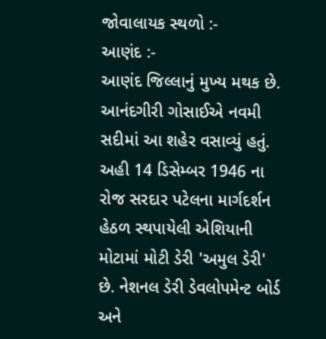જોવાલાયક સ્થળો :-
આણંદ :-
આણંદ જિલ્લાનું મુખ્ય મથક છે. આનંદગીરી ગોસાઈએ નવમી સદીમાં આ શહેર વસાવ્યું હતું. અહી 14 ડિસેમ્બર 1946 ના રોજ સરદાર પટેલના માર્ગદર્શન હેઠળ સ્થપાયેલી એશિયાની મોટામાં મોટી ડેરી 'અમુલ ડેરી' છે. નેશનલ ડેરી ડેવલોપમેન્ટ બોર્ડ અને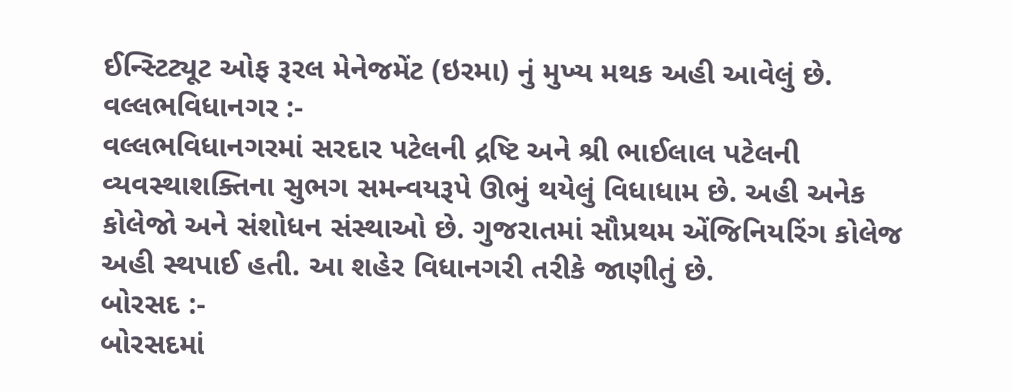ઈન્સ્ટિટ્યૂટ ઓફ રૂરલ મેનેજમેંટ (ઇરમા) નું મુખ્ય મથક અહી આવેલું છે.
વલ્લભવિધાનગર :-
વલ્લભવિધાનગરમાં સરદાર પટેલની દ્રષ્ટિ અને શ્રી ભાઈલાલ પટેલની વ્યવસ્થાશક્તિના સુભગ સમન્વયરૂપે ઊભું થયેલું વિધાધામ છે. અહી અનેક કોલેજો અને સંશોધન સંસ્થાઓ છે. ગુજરાતમાં સૌપ્રથમ એંજિનિયરિંગ કોલેજ અહી સ્થપાઈ હતી. આ શહેર વિધાનગરી તરીકે જાણીતું છે.
બોરસદ :-
બોરસદમાં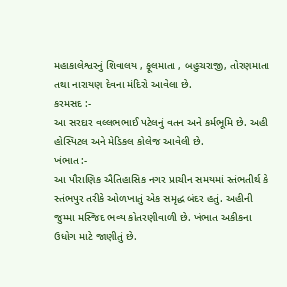મહાકાલેશ્વરનું શિવાલય , ફૂલમાતા , બહુચરાજી, તોરણમાતા તથા નારાયણ દેવના મંદિરો આવેલા છે.
કરમસદ :-
આ સરદાર વલ્લભભાઈ પટેલનું વતન અને કર્મભૂમિ છે. અહી હોસ્પિટલ અને મેડિકલ કોલેજ આવેલી છે.
ખંભાત :-
આ પૌરાણિક ઐતિહાસિક નગર પ્રાચીન સમયમાં સ્તંભતીર્થ કે સ્તંભપુર તરીકે ઓળખાતું એક સમૃદ્ધ બંદર હતું. અહીની જુમ્મા મસ્જિદ ભવ્ય કોતરણીવાળી છે. ખંભાત અકીકના ઉધોગ માટે જાણીતું છે.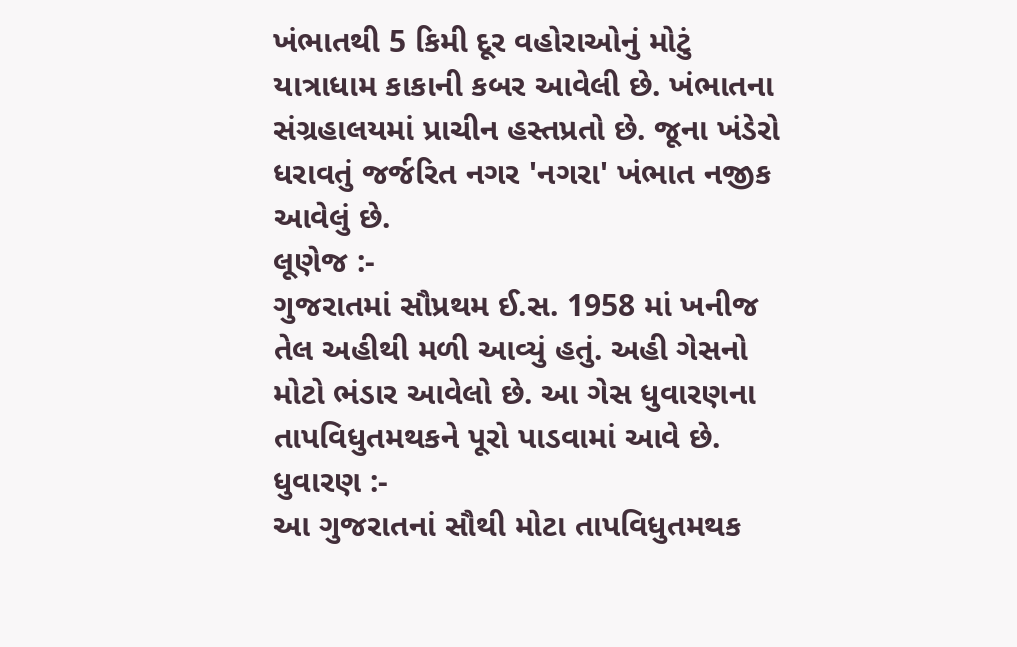ખંભાતથી 5 કિમી દૂર વહોરાઓનું મોટું યાત્રાધામ કાકાની કબર આવેલી છે. ખંભાતના સંગ્રહાલયમાં પ્રાચીન હસ્તપ્રતો છે. જૂના ખંડેરો ધરાવતું જર્જરિત નગર 'નગરા' ખંભાત નજીક આવેલું છે.
લૂણેજ :-
ગુજરાતમાં સૌપ્રથમ ઈ.સ. 1958 માં ખનીજ તેલ અહીથી મળી આવ્યું હતું. અહી ગેસનો મોટો ભંડાર આવેલો છે. આ ગેસ ધુવારણના તાપવિધુતમથકને પૂરો પાડવામાં આવે છે.
ધુવારણ :-
આ ગુજરાતનાં સૌથી મોટા તાપવિધુતમથક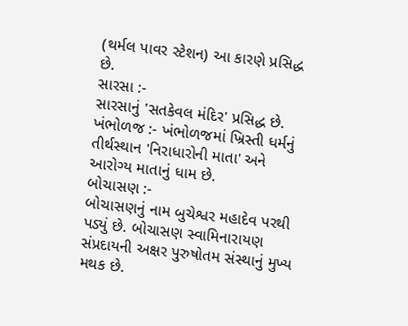(થર્મલ પાવર સ્ટેશન) આ કારણે પ્રસિદ્ધ છે.
સારસા :-
સારસાનું 'સતકેવલ મંદિર' પ્રસિદ્ધ છે.
ખંભોળજ :- ખંભોળજમાં ખ્રિસ્તી ધર્મનું તીર્થસ્થાન 'નિરાધારોની માતા' અને આરોગ્ય માતાનું ધામ છે.
બોચાસણ :-
બોચાસણનું નામ બુચેશ્વર મહાદેવ પરથી પડ્યું છે. બોચાસણ સ્વામિનારાયણ સંપ્રદાયની અક્ષર પુરુષોતમ સંસ્થાનું મુખ્ય મથક છે.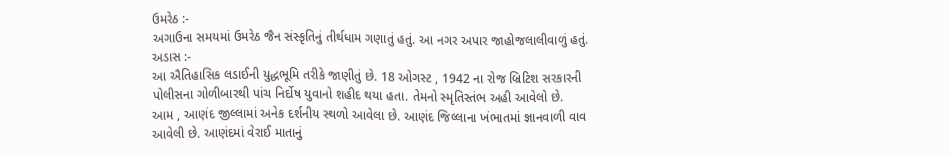ઉમરેઠ :-
અગાઉના સમયમાં ઉમરેઠ જૈન સંસ્કૃતિનું તીર્થધામ ગણાતું હતું. આ નગર અપાર જાહોજલાલીવાળું હતું.
અડાસ :-
આ ઐતિહાસિક લડાઈની યુદ્ધભૂમિ તરીકે જાણીતું છે. 18 ઓગસ્ટ , 1942 ના રોજ બ્રિટિશ સરકારની પોલીસના ગોળીબારથી પાંચ નિર્દોષ યુવાનો શહીદ થયા હતા. તેમનો સ્મૃતિસ્તંભ અહી આવેલો છે.
આમ , આણંદ જીલ્લામાં અનેક દર્શનીય સ્થળો આવેલા છે. આણંદ જિલ્લાના ખંભાતમાં જ્ઞાનવાળી વાવ આવેલી છે. આણંદમાં વેરાઈ માતાનું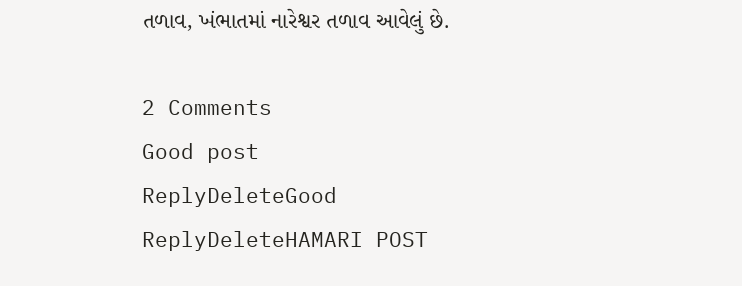તળાવ, ખંભાતમાં નારેશ્વર તળાવ આવેલું છે.

2 Comments
Good post
ReplyDeleteGood
ReplyDeleteHAMARI POST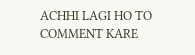ACHHI LAGI HO TO COMMENT KARE